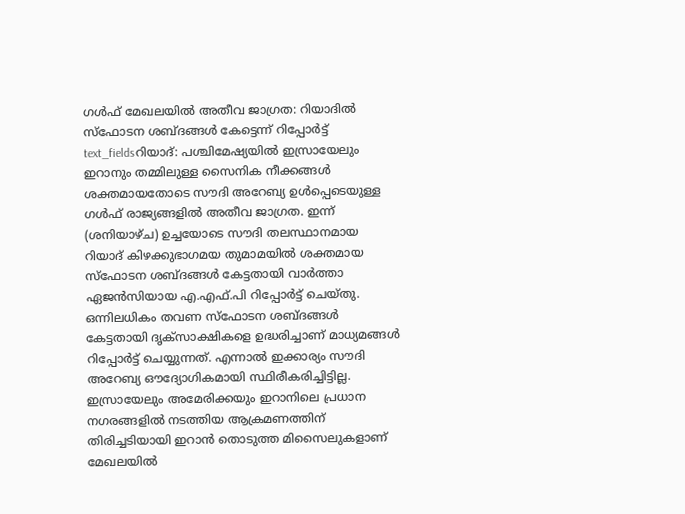ഗൾഫ് മേഖലയിൽ അതീവ ജാഗ്രത: റിയാദിൽ സ്ഫോടന ശബ്ദങ്ങൾ കേട്ടെന്ന് റിപ്പോർട്ട്
text_fieldsറിയാദ്: പശ്ചിമേഷ്യയിൽ ഇസ്രായേലും ഇറാനും തമ്മിലുള്ള സൈനിക നീക്കങ്ങൾ ശക്തമായതോടെ സൗദി അറേബ്യ ഉൾപ്പെടെയുള്ള ഗൾഫ് രാജ്യങ്ങളിൽ അതീവ ജാഗ്രത. ഇന്ന് (ശനിയാഴ്ച) ഉച്ചയോടെ സൗദി തലസ്ഥാനമായ റിയാദ് കിഴക്കുഭാഗമയ തുമാമയിൽ ശക്തമായ സ്ഫോടന ശബ്ദങ്ങൾ കേട്ടതായി വാർത്താ ഏജൻസിയായ എ.എഫ്.പി റിപ്പോർട്ട് ചെയ്തു.
ഒന്നിലധികം തവണ സ്ഫോടന ശബ്ദങ്ങൾ കേട്ടതായി ദൃക്സാക്ഷികളെ ഉദ്ധരിച്ചാണ് മാധ്യമങ്ങൾ റിപ്പോർട്ട് ചെയ്യുന്നത്. എന്നാൽ ഇക്കാര്യം സൗദി അറേബ്യ ഔദ്യോഗികമായി സ്ഥിരീകരിച്ചിട്ടില്ല.
ഇസ്രായേലും അമേരിക്കയും ഇറാനിലെ പ്രധാന നഗരങ്ങളിൽ നടത്തിയ ആക്രമണത്തിന് തിരിച്ചടിയായി ഇറാൻ തൊടുത്ത മിസൈലുകളാണ് മേഖലയിൽ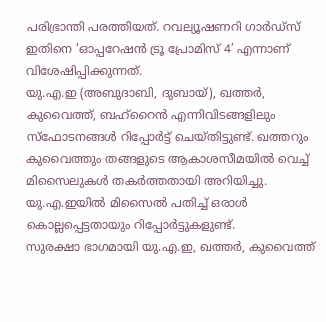പരിഭ്രാന്തി പരത്തിയത്. റവല്യൂഷണറി ഗാർഡ്സ് ഇതിനെ ‘ഓപ്പറേഷൻ ട്രൂ പ്രോമിസ് 4’ എന്നാണ് വിശേഷിപ്പിക്കുന്നത്.
യു.എ.ഇ (അബുദാബി, ദുബായ്), ഖത്തർ, കുവൈത്ത്, ബഹ്റൈൻ എന്നിവിടങ്ങളിലും സ്ഫോടനങ്ങൾ റിപ്പോർട്ട് ചെയ്തിട്ടുണ്ട്. ഖത്തറും കുവൈത്തും തങ്ങളുടെ ആകാശസീമയിൽ വെച്ച് മിസൈലുകൾ തകർത്തതായി അറിയിച്ചു. യു.എ.ഇയിൽ മിസൈൽ പതിച്ച് ഒരാൾ കൊല്ലപ്പെട്ടതായും റിപ്പോർട്ടുകളുണ്ട്.
സുരക്ഷാ ഭാഗമായി യു.എ.ഇ, ഖത്തർ, കുവൈത്ത്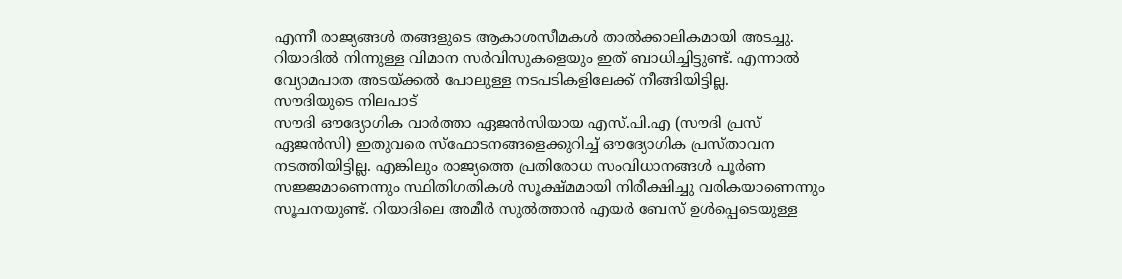എന്നീ രാജ്യങ്ങൾ തങ്ങളുടെ ആകാശസീമകൾ താൽക്കാലികമായി അടച്ചു. റിയാദിൽ നിന്നുള്ള വിമാന സർവിസുകളെയും ഇത് ബാധിച്ചിട്ടുണ്ട്. എന്നാൽ വ്യോമപാത അടയ്ക്കൽ പോലുള്ള നടപടികളിലേക്ക് നീങ്ങിയിട്ടില്ല.
സൗദിയുടെ നിലപാട്
സൗദി ഔദ്യോഗിക വാർത്താ ഏജൻസിയായ എസ്.പി.എ (സൗദി പ്രസ് ഏജൻസി) ഇതുവരെ സ്ഫോടനങ്ങളെക്കുറിച്ച് ഔദ്യോഗിക പ്രസ്താവന നടത്തിയിട്ടില്ല. എങ്കിലും രാജ്യത്തെ പ്രതിരോധ സംവിധാനങ്ങൾ പൂർണ സജ്ജമാണെന്നും സ്ഥിതിഗതികൾ സൂക്ഷ്മമായി നിരീക്ഷിച്ചു വരികയാണെന്നും സൂചനയുണ്ട്. റിയാദിലെ അമീർ സുൽത്താൻ എയർ ബേസ് ഉൾപ്പെടെയുള്ള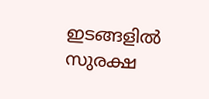ഇടങ്ങളിൽ സുരക്ഷ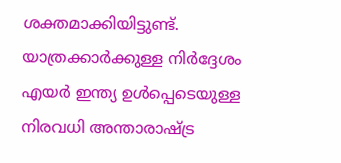ശക്തമാക്കിയിട്ടുണ്ട്.
യാത്രക്കാർക്കുള്ള നിർദ്ദേശം
എയർ ഇന്ത്യ ഉൾപ്പെടെയുള്ള നിരവധി അന്താരാഷ്ട്ര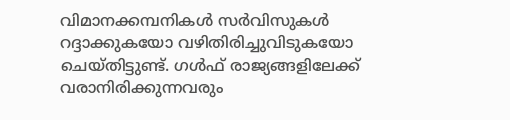വിമാനക്കമ്പനികൾ സർവിസുകൾ റദ്ദാക്കുകയോ വഴിതിരിച്ചുവിടുകയോ ചെയ്തിട്ടുണ്ട്. ഗൾഫ് രാജ്യങ്ങളിലേക്ക് വരാനിരിക്കുന്നവരും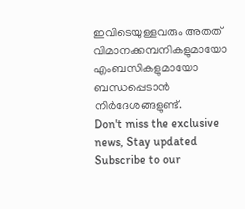ഇവിടെയുള്ളവരും അതത് വിമാനക്കമ്പനികളുമായോ എംബസികളുമായോ ബന്ധപ്പെടാൻ നിർദേശങ്ങളുണ്ട്.
Don't miss the exclusive news, Stay updated
Subscribe to our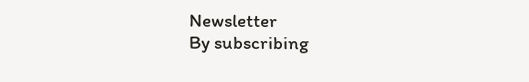Newsletter
By subscribing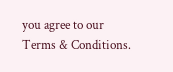you agree to our Terms & Conditions.